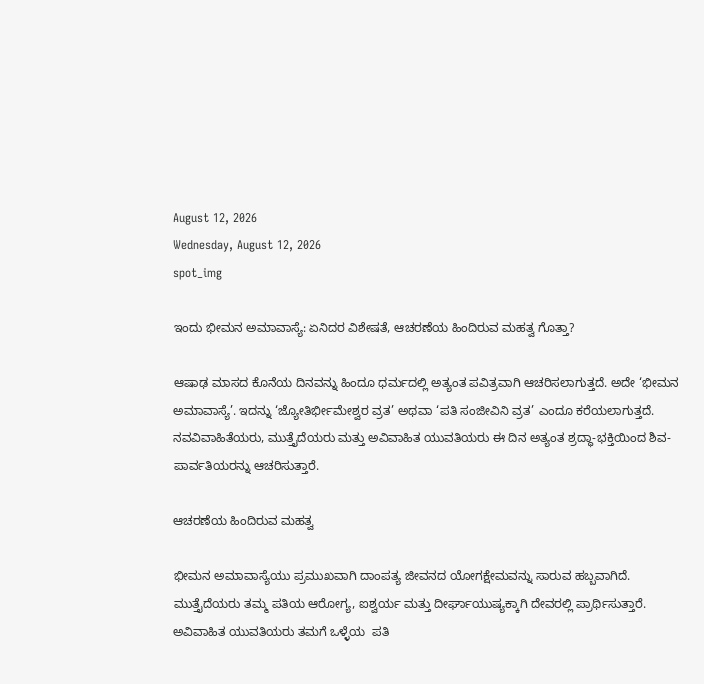August 12, 2026
Wednesday, August 12, 2026
spot_img

ಇಂದು ಭೀಮನ ಅಮಾವಾಸ್ಯೆ: ಏನಿದರ ವಿಶೇಷತೆ, ಆಚರಣೆಯ ಹಿಂದಿರುವ ಮಹತ್ವ ಗೊತ್ತಾ?

ಆಷಾಢ ಮಾಸದ ಕೊನೆಯ ದಿನವನ್ನು ಹಿಂದೂ ಧರ್ಮದಲ್ಲಿ ಅತ್ಯಂತ ಪವಿತ್ರವಾಗಿ ಆಚರಿಸಲಾಗುತ್ತದೆ. ಅದೇ ‘ಭೀಮನ ಅಮಾವಾಸ್ಯೆ’. ಇದನ್ನು ‘ಜ್ಯೋತಿರ್ಭೀಮೇಶ್ವರ ವ್ರತ’ ಅಥವಾ ‘ಪತಿ ಸಂಜೀವಿನಿ ವ್ರತ’ ಎಂದೂ ಕರೆಯಲಾಗುತ್ತದೆ. ನವವಿವಾಹಿತೆಯರು, ಮುತ್ತೈದೆಯರು ಮತ್ತು ಅವಿವಾಹಿತ ಯುವತಿಯರು ಈ ದಿನ ಅತ್ಯಂತ ಶ್ರದ್ಧಾ-ಭಕ್ತಿಯಿಂದ ಶಿವ-ಪಾರ್ವತಿಯರನ್ನು ಆಚರಿಸುತ್ತಾರೆ.

ಆಚರಣೆಯ ಹಿಂದಿರುವ ಮಹತ್ವ

ಭೀಮನ ಅಮಾವಾಸ್ಯೆಯು ಪ್ರಮುಖವಾಗಿ ದಾಂಪತ್ಯ ಜೀವನದ ಯೋಗಕ್ಷೇಮವನ್ನು ಸಾರುವ ಹಬ್ಬವಾಗಿದೆ. ಮುತ್ತೈದೆಯರು ತಮ್ಮ ಪತಿಯ ಆರೋಗ್ಯ, ಐಶ್ವರ್ಯ ಮತ್ತು ದೀರ್ಘಾಯುಷ್ಯಕ್ಕಾಗಿ ದೇವರಲ್ಲಿ ಪ್ರಾರ್ಥಿಸುತ್ತಾರೆ. ಅವಿವಾಹಿತ ಯುವತಿಯರು ತಮಗೆ ಒಳ್ಳೆಯ  ಪತಿ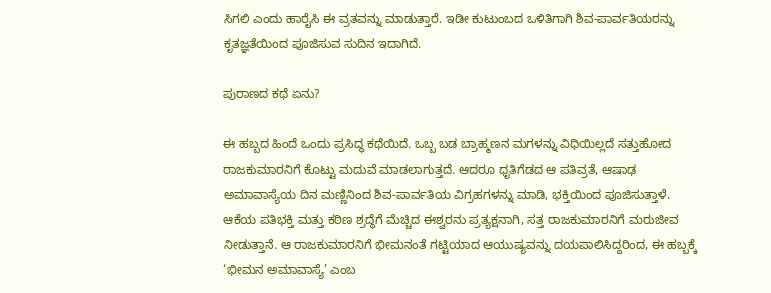ಸಿಗಲಿ ಎಂದು ಹಾರೈಸಿ ಈ ವ್ರತವನ್ನು ಮಾಡುತ್ತಾರೆ. ಇಡೀ ಕುಟುಂಬದ ಒಳಿತಿಗಾಗಿ ಶಿವ-ಪಾರ್ವತಿಯರನ್ನು ಕೃತಜ್ಞತೆಯಿಂದ ಪೂಜಿಸುವ ಸುದಿನ ಇದಾಗಿದೆ.

ಪುರಾಣದ ಕಥೆ ಏನು?

ಈ ಹಬ್ಬದ ಹಿಂದೆ ಒಂದು ಪ್ರಸಿದ್ಧ ಕಥೆಯಿದೆ. ಒಬ್ಬ ಬಡ ಬ್ರಾಹ್ಮಣನ ಮಗಳನ್ನು ವಿಧಿಯಿಲ್ಲದೆ ಸತ್ತುಹೋದ ರಾಜಕುಮಾರನಿಗೆ ಕೊಟ್ಟು ಮದುವೆ ಮಾಡಲಾಗುತ್ತದೆ. ಆದರೂ ಧೃತಿಗೆಡದ ಆ ಪತಿವ್ರತೆ, ಆಷಾಢ ಅಮಾವಾಸ್ಯೆಯ ದಿನ ಮಣ್ಣಿನಿಂದ ಶಿವ-ಪಾರ್ವತಿಯ ವಿಗ್ರಹಗಳನ್ನು ಮಾಡಿ, ಭಕ್ತಿಯಿಂದ ಪೂಜಿಸುತ್ತಾಳೆ. ಆಕೆಯ ಪತಿಭಕ್ತಿ ಮತ್ತು ಕಠಿಣ ಶ್ರದ್ಧೆಗೆ ಮೆಚ್ಚಿದ ಈಶ್ವರನು ಪ್ರತ್ಯಕ್ಷನಾಗಿ, ಸತ್ತ ರಾಜಕುಮಾರನಿಗೆ ಮರುಜೀವ ನೀಡುತ್ತಾನೆ. ಆ ರಾಜಕುಮಾರನಿಗೆ ಭೀಮನಂತೆ ಗಟ್ಟಿಯಾದ ಆಯುಷ್ಯವನ್ನು ದಯಪಾಲಿಸಿದ್ದರಿಂದ, ಈ ಹಬ್ಬಕ್ಕೆ ‘ಭೀಮನ ಅಮಾವಾಸ್ಯೆ’ ಎಂಬ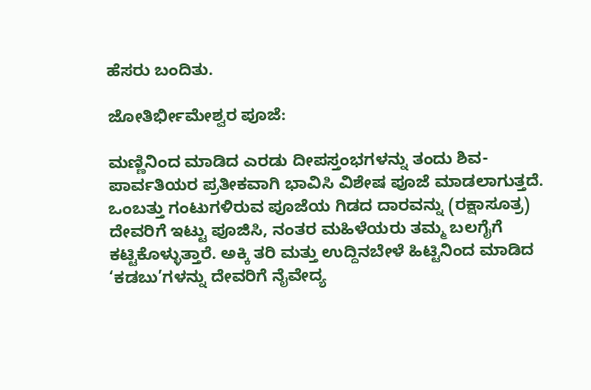ಹೆಸರು ಬಂದಿತು.

ಜೋತಿರ್ಭೀಮೇಶ್ವರ ಪೂಜೆ:

ಮಣ್ಣಿನಿಂದ ಮಾಡಿದ ಎರಡು ದೀಪಸ್ತಂಭಗಳನ್ನು ತಂದು ಶಿವ-ಪಾರ್ವತಿಯರ ಪ್ರತೀಕವಾಗಿ ಭಾವಿಸಿ ವಿಶೇಷ ಪೂಜೆ ಮಾಡಲಾಗುತ್ತದೆ. ಒಂಬತ್ತು ಗಂಟುಗಳಿರುವ ಪೂಜೆಯ ಗಿಡದ ದಾರವನ್ನು (ರಕ್ಷಾಸೂತ್ರ) ದೇವರಿಗೆ ಇಟ್ಟು ಪೂಜಿಸಿ, ನಂತರ ಮಹಿಳೆಯರು ತಮ್ಮ ಬಲಗೈಗೆ ಕಟ್ಟಿಕೊಳ್ಳುತ್ತಾರೆ. ಅಕ್ಕಿ ತರಿ ಮತ್ತು ಉದ್ದಿನಬೇಳೆ ಹಿಟ್ಟಿನಿಂದ ಮಾಡಿದ ‘ಕಡಬು’ಗಳನ್ನು ದೇವರಿಗೆ ನೈವೇದ್ಯ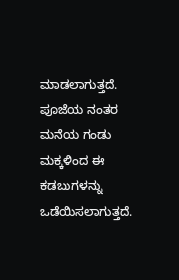ಮಾಡಲಾಗುತ್ತದೆ. ಪೂಜೆಯ ನಂತರ ಮನೆಯ ಗಂಡು ಮಕ್ಕಳಿಂದ ಈ ಕಡಬುಗಳನ್ನು ಒಡೆಯಿಸಲಾಗುತ್ತದೆ.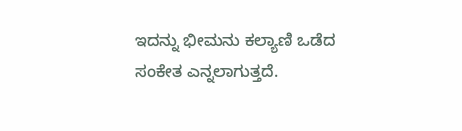ಇದನ್ನು ಭೀಮನು ಕಲ್ಯಾಣಿ ಒಡೆದ ಸಂಕೇತ ಎನ್ನಲಾಗುತ್ತದೆ.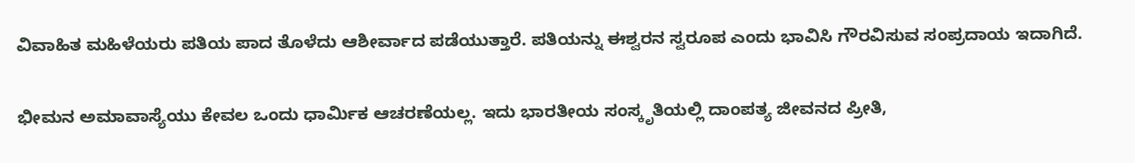ವಿವಾಹಿತ ಮಹಿಳೆಯರು ಪತಿಯ ಪಾದ ತೊಳೆದು ಆಶೀರ್ವಾದ ಪಡೆಯುತ್ತಾರೆ. ಪತಿಯನ್ನು ಈಶ್ವರನ ಸ್ವರೂಪ ಎಂದು ಭಾವಿಸಿ ಗೌರವಿಸುವ ಸಂಪ್ರದಾಯ ಇದಾಗಿದೆ.

ಭೀಮನ ಅಮಾವಾಸ್ಯೆಯು ಕೇವಲ ಒಂದು ಧಾರ್ಮಿಕ ಆಚರಣೆಯಲ್ಲ. ಇದು ಭಾರತೀಯ ಸಂಸ್ಕೃತಿಯಲ್ಲಿ ದಾಂಪತ್ಯ ಜೀವನದ ಪ್ರೀತಿ,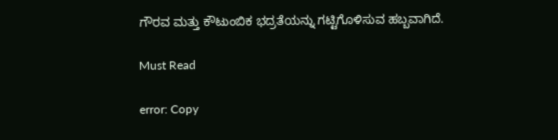ಗೌರವ ಮತ್ತು ಕೌಟುಂಬಿಕ ಭದ್ರತೆಯನ್ನು ಗಟ್ಟಿಗೊಳಿಸುವ ಹಬ್ಬವಾಗಿದೆ.

Must Read

error: Copy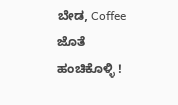ಬೇಡ, Coffee ಜೊತೆ ಹಂಚಿಕೊಳ್ಳಿ !